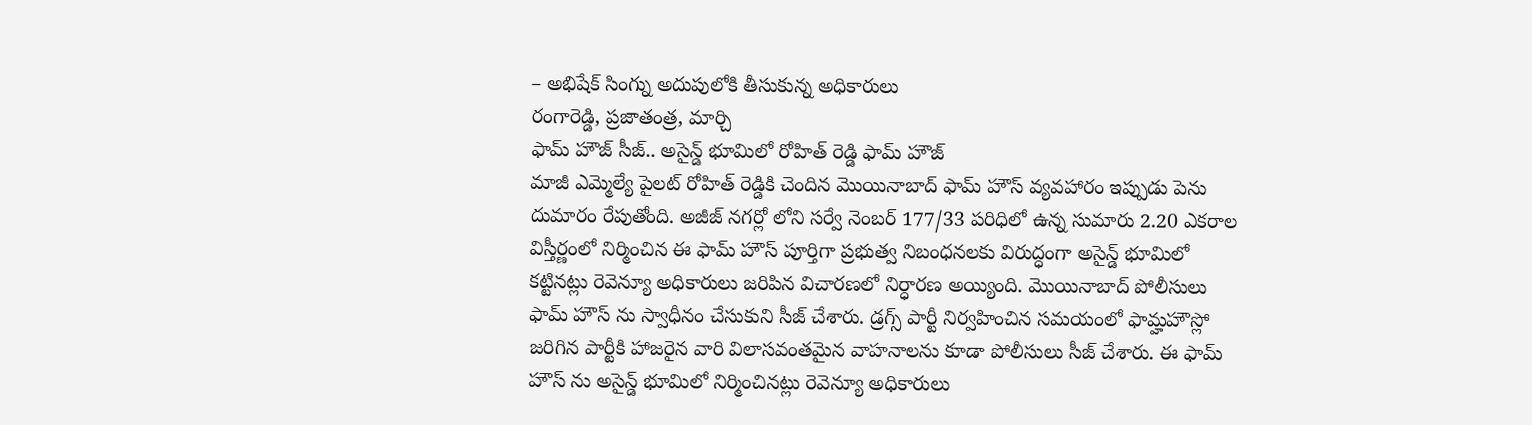– అభిషేక్ సింగ్ను అదుపులోకి తీసుకున్న అధికారులు
రంగారెడ్డి, ప్రజాతంత్ర, మార్చి
ఫామ్ హౌజ్ సీజ్.. అసైన్డ్ భూమిలో రోహిత్ రెడ్డి ఫామ్ హౌజ్
మాజీ ఎమ్మెల్యే పైలట్ రోహిత్ రెడ్డికి చెందిన మొయినాబాద్ ఫామ్ హౌస్ వ్యవహారం ఇప్పుడు పెను దుమారం రేపుతోంది. అజీజ్ నగర్లో లోని సర్వే నెంబర్ 177/33 పరిధిలో ఉన్న సుమారు 2.20 ఎకరాల విస్తీర్ణంలో నిర్మించిన ఈ ఫామ్ హౌస్ పూర్తిగా ప్రభుత్వ నిబంధనలకు విరుద్ధంగా అసైన్డ్ భూమిలో కట్టినట్లు రెవెన్యూ అధికారులు జరిపిన విచారణలో నిర్ధారణ అయ్యింది. మొయినాబాద్ పోలీసులు ఫామ్ హౌస్ ను స్వాధీనం చేసుకుని సీజ్ చేశారు. డ్రగ్స్ పార్టీ నిర్వహించిన సమయంలో ఫామ్హహౌస్లో జరిగిన పార్టీకి హాజరైన వారి విలాసవంతమైన వాహనాలను కూడా పోలీసులు సీజ్ చేశారు. ఈ ఫామ్ హౌస్ ను అసైన్డ్ భూమిలో నిర్మించినట్లు రెవెన్యూ అధికారులు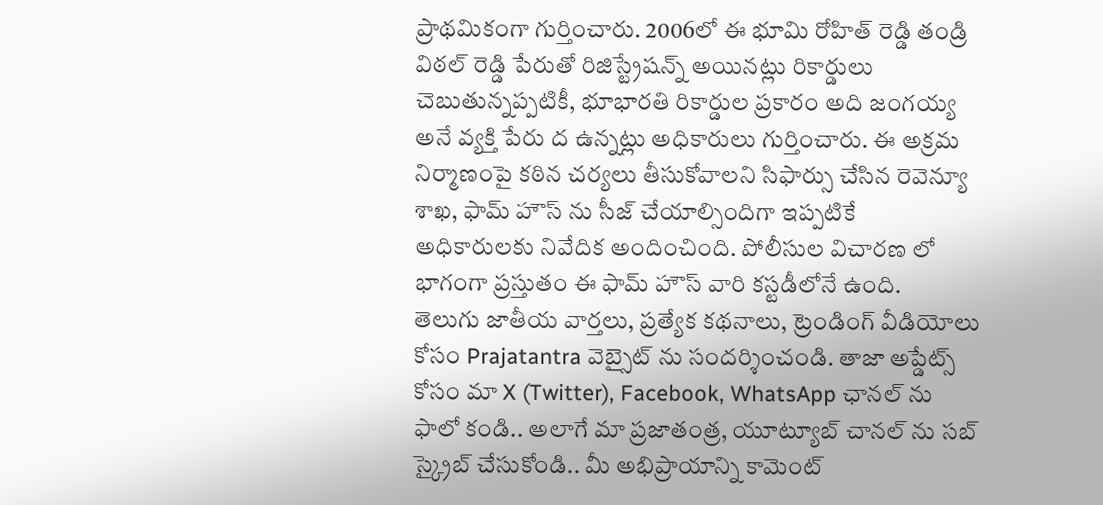ప్రాథమికంగా గుర్తించారు. 2006లో ఈ భూమి రోహిత్ రెడ్డి తండ్రి విఠల్ రెడ్డి పేరుతో రిజిస్ట్రేషన్న్ అయినట్లు రికార్డులు చెబుతున్నప్పటికీ, భూభారతి రికార్డుల ప్రకారం అది జంగయ్య అనే వ్యక్తి పేరు ద ఉన్నట్లు అధికారులు గుర్తించారు. ఈ అక్రమ నిర్మాణంపై కఠిన చర్యలు తీసుకోవాలని సిఫార్సు చేసిన రెవెన్యూ శాఖ, ఫామ్ హౌస్ ను సీజ్ చేయాల్సిందిగా ఇప్పటికే అధికారులకు నివేదిక అందించింది. పోలీసుల విచారణ లో భాగంగా ప్రస్తుతం ఈ ఫామ్ హౌస్ వారి కస్టడీలోనే ఉంది.
తెలుగు జాతీయ వార్తలు, ప్రత్యేక కథనాలు, ట్రెండింగ్ వీడియోలు కోసం Prajatantra వెబ్సైట్ ను సందర్శించండి. తాజా అప్డేట్స్ కోసం మా X (Twitter), Facebook, WhatsApp ఛానల్ ను ఫాలో కండి.. అలాగే మా ప్రజాతంత్ర, యూట్యూబ్ చానల్ ను సబ్ స్క్రైబ్ చేసుకోండి.. మీ అభిప్రాయాన్ని కామెంట్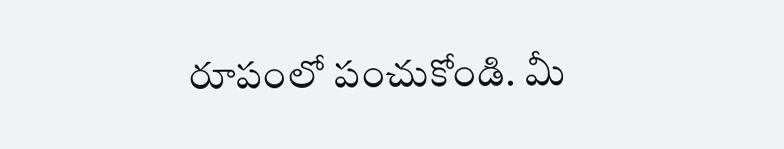రూపంలో పంచుకోండి. మీ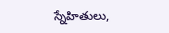స్నేహితులు,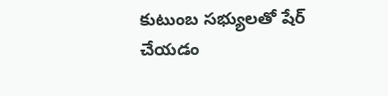కుటుంబ సభ్యులతో షేర్ చేయడం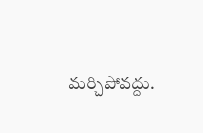మర్చిపోవద్దు.